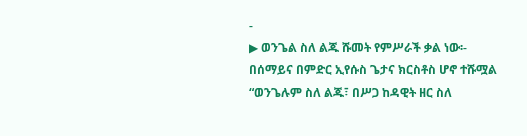-
▶ ወንጌል ስለ ልጁ ሹመት የምሥራች ቃል ነው፡- በሰማይና በምድር ኢየሱስ ጌታና ክርስቶስ ሆኖ ተሹሟል
“ወንጌሉም ስለ ልጁ፣ በሥጋ ከዳዊት ዘር ስለ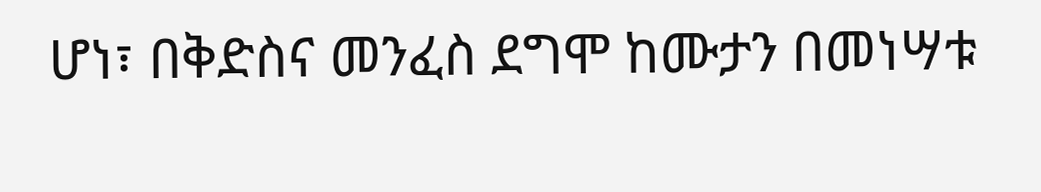ሆነ፣ በቅድስና መንፈስ ደግሞ ከሙታን በመነሣቱ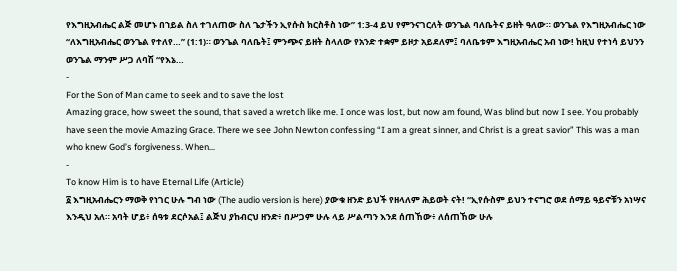የእግዚአብሔር ልጅ መሆኑ በኀይል ስለ ተገለጠው ስለ ጌታችን ኢየሱስ ክርስቶስ ነው” 1:3-4 ይህ የምንናገርለት ወንጌል ባለቤትና ይዘት ዓለው። ወንጌል የእግዚአብሔር ነው “ለእግዚአብሔር ወንጌል የተለየ…” (1:1)። ወንጌል ባለቤት፤ ምንጭና ይዘት ስላለው የአንድ ተቋም ይዞታ አይደለም፤ ባለቤቱም እግዚአብሔር አብ ነው! ከዚህ የተነሳ ይህንን ወንጌል ማንም ሥጋ ለባሽ “የእኔ…
-
For the Son of Man came to seek and to save the lost
Amazing grace, how sweet the sound, that saved a wretch like me. I once was lost, but now am found, Was blind but now I see. You probably have seen the movie Amazing Grace. There we see John Newton confessing “I am a great sinner, and Christ is a great savior” This was a man who knew God’s forgiveness. When…
-
To know Him is to have Eternal Life (Article)
፩ እግዚአብሔርን ማወቅ የነገር ሁሉ ግብ ነው (The audio version is here) ያውቁ ዘንድ ይህች የዘላለም ሕይወት ናት! “ኢየሱስም ይህን ተናግሮ ወደ ሰማይ ዓይኖቹን አነሣና እንዲህ አለ። አባት ሆይ፥ ሰዓቱ ደርሶአል፤ ልጅህ ያከብርህ ዘንድ፥ በሥጋም ሁሉ ላይ ሥልጣን እንደ ሰጠኸው፥ ለሰጠኸው ሁሉ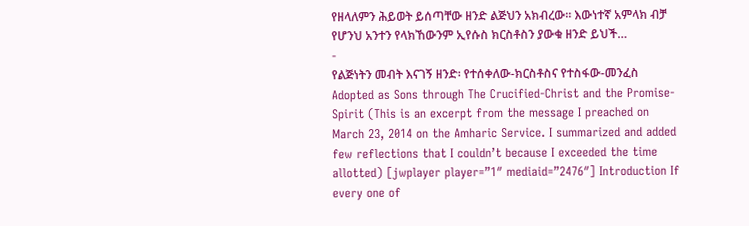የዘላለምን ሕይወት ይሰጣቸው ዘንድ ልጅህን አክብረው። እውነተኛ አምላክ ብቻ የሆንህ አንተን የላክኸውንም ኢየሱስ ክርስቶስን ያውቁ ዘንድ ይህች…
-
የልጅነትን መብት እናገኝ ዘንድ፡ የተሰቀለው-ክርስቶስና የተስፋው-መንፈስ
Adopted as Sons through The Crucified-Christ and the Promise-Spirit (This is an excerpt from the message I preached on March 23, 2014 on the Amharic Service. I summarized and added few reflections that I couldn’t because I exceeded the time allotted) [jwplayer player=”1″ mediaid=”2476″] Introduction If every one of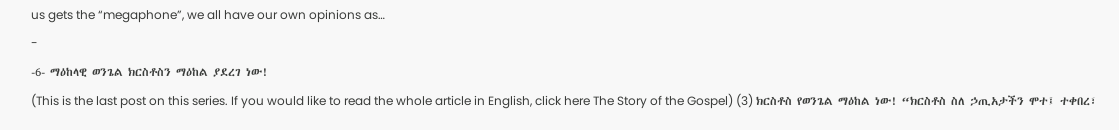us gets the “megaphone”, we all have our own opinions as…
-
-6- ማዕከላዊ ወንጌል ክርስቶስን ማዕከል ያደረገ ነው!
(This is the last post on this series. If you would like to read the whole article in English, click here The Story of the Gospel) (3) ክርስቶስ የወንጌል ማዕከል ነው! “ክርስቶስ ስለ ኃጢአታችን ሞተ፤ ተቀበረ፣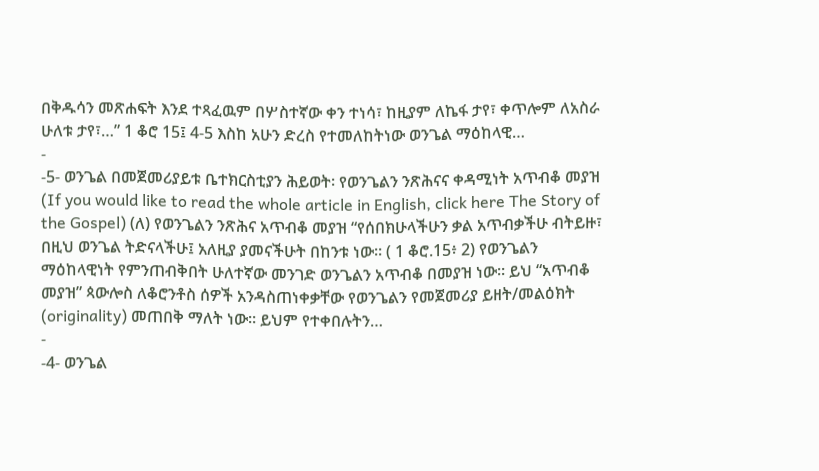በቅዱሳን መጽሐፍት እንደ ተጻፈዉም በሦስተኛው ቀን ተነሳ፣ ከዚያም ለኬፋ ታየ፣ ቀጥሎም ለአስራ ሁለቱ ታየ፣…” 1 ቆሮ 15፤ 4-5 እስከ አሁን ድረስ የተመለከትነው ወንጌል ማዕከላዊ…
-
-5- ወንጌል በመጀመሪያይቱ ቤተክርስቲያን ሕይወት፡ የወንጌልን ንጽሕናና ቀዳሚነት አጥብቆ መያዝ
(If you would like to read the whole article in English, click here The Story of the Gospel) (ለ) የወንጌልን ንጽሕና አጥብቆ መያዝ “የሰበክሁላችሁን ቃል አጥብቃችሁ ብትይዙ፣ በዚህ ወንጌል ትድናላችሁ፤ አለዚያ ያመናችሁት በከንቱ ነው። ( 1 ቆሮ.15፥ 2) የወንጌልን ማዕከላዊነት የምንጠብቅበት ሁለተኛው መንገድ ወንጌልን አጥብቆ በመያዝ ነው። ይህ “አጥብቆ መያዝ” ጳውሎስ ለቆሮንቶስ ሰዎች አንዳስጠነቀቃቸው የወንጌልን የመጀመሪያ ይዘት/መልዕክት (originality) መጠበቅ ማለት ነው። ይህም የተቀበሉትን…
-
-4- ወንጌል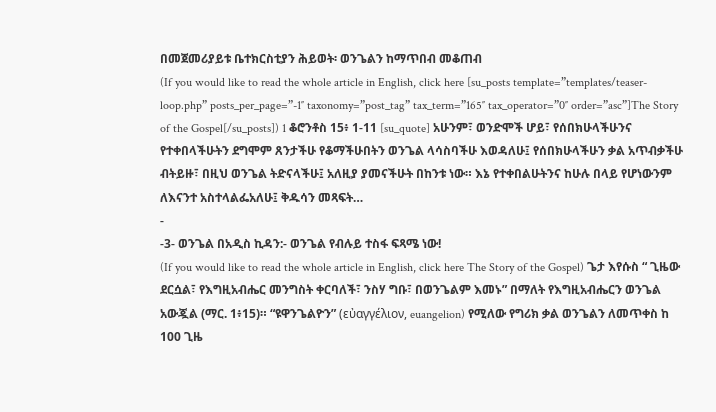በመጀመሪያይቱ ቤተክርስቲያን ሕይወት፡ ወንጌልን ከማጥበብ መቆጠብ
(If you would like to read the whole article in English, click here [su_posts template=”templates/teaser-loop.php” posts_per_page=”-1″ taxonomy=”post_tag” tax_term=”165″ tax_operator=”0″ order=”asc”]The Story of the Gospel[/su_posts]) 1 ቆሮንቶስ 15፥ 1-11 [su_quote] አሁንም፣ ወንድሞች ሆይ፣ የሰበክሁላችሁንና የተቀበላችሁትን ደግሞም ጸንታችሁ የቆማችሁበትን ወንጌል ላሳስባችሁ እወዳለሁ፤ የሰበክሁላችሁን ቃል አጥብቃችሁ ብትይዙ፣ በዚህ ወንጌል ትድናላችሁ፤ አለዚያ ያመናችሁት በከንቱ ነው። እኔ የተቀበልሁትንና ከሁሉ በላይ የሆነውንም ለእናንተ አስተላልፌአለሁ፤ ቅዱሳን መጻፍት…
-
-3- ወንጌል በአዲስ ኪዳን:- ወንጌል የብሉይ ተስፋ ፍጻሜ ነው!
(If you would like to read the whole article in English, click here The Story of the Gospel) ጌታ እየሱስ “ ጊዜው ደርሷል፣ የእግዚአብሔር መንግስት ቀርባለች፣ ንስሃ ግቡ፣ በወንጌልም እመኑ” በማለት የእግዚአብሔርን ወንጌል አውጇል (ማር. 1፥15)። “ዩዋንጌልዮን” (εὐαγγέλιον, euangelion) የሚለው የግሪክ ቃል ወንጌልን ለመጥቀስ ከ 100 ጊዜ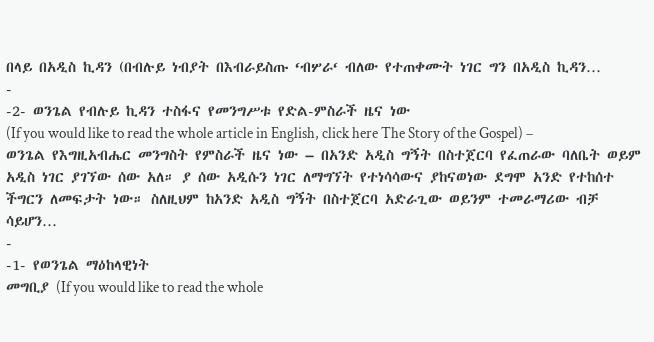በላይ በአዲስ ኪዳን (በብሉይ ነብያት በእብራይስጡ ‘ብሦራ‘ ብለው የተጠቀሙት ነገር ግን በአዲስ ኪዳን…
-
-2- ወንጌል የብሉይ ኪዳን ተስፋና የመንግሥቱ የድል-ምስራች ዜና ነው
(If you would like to read the whole article in English, click here The Story of the Gospel) – ወንጌል የእግዚአብሔር መንግስት የምስራች ዜና ነው – በአንድ አዲስ ግኝት በስተጀርባ የፈጠራው ባለቤት ወይም አዲስ ነገር ያገኘው ሰው አለ። ያ ሰው አዲሱን ነገር ለማግኘት የተነሳሳውና ያከናወነው ደግሞ አንድ የተከሰተ ችግርን ለመፍታት ነው። ስለዚህም ከአንድ አዲስ ግኝት በስተጀርባ አድራጊው ወይንም ተመራማሪው ብቻ ሳይሆን…
-
-1- የወንጌል ማዕከላዊነት
መግቢያ (If you would like to read the whole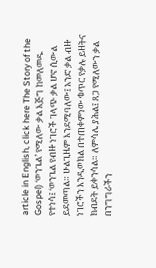article in English, click here The Story of the Gospel) ‘ወንጌል’ የሚለው ቃል እጅግ ከመለመዱ የተነሳ፤ ‘ወንጌል የብዙ ነገሮች ገላጭ ቃል ሆኖ ሲውል ይደመጣል። ሁልጊዜም እንደሚባለው፤ አንድ ቃል ብዙ ነገሮችን እንዲወክል በተጠቀምነው ቁጥር የቃሉ ይዘትና ክብደት ይቀንሳል። ለምሳሌ ያሕል፤ ጸጋ የሚለውን ቃል በንግግራችን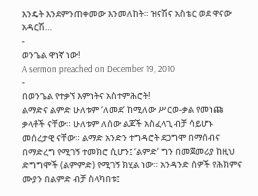እንዴት እንደምንጠቀመው እንመለከት። ዝናሽና አስቴር ወደ ዋናው አዳርሽ…
-
ወንጌል ዋነኛ ነው!
A sermon preached on December 19, 2010
-
በወንጌል የተቃኘ እምነትና አስተምሕሮት!
ልማድና ልምድ ሁለቱም ‘ለመደ’ ከሚለው ሥርወ-ቃል የመነጩ ቃላቶች ናቸው። ሁለቱም ለሰው ልጆች አስፈላጊ ብቻ ሳይሆኑ መሰረታዊ ናቸው። ልማድ አንድን ተግዳሮት ደጋግሞ በማሰብና በማድረግ የሚገኝ ተመክሮ ሲሆን፤ ‘ልምድ’ ግን በመጀመሪያ ከዚህ ድግግሞች (ልምምድ) የሚገኝ ክሂል ነው። አንዳንድ ሰዎች የሕክምና ሙያን በልምድ ብቻ ስላካበቱ፤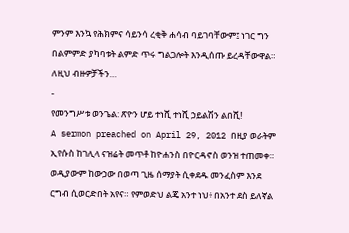ምንም እንኳ የሕክምና ሳይንሳ ረቂቅ ሐሳብ ባይገባቸውም፤ ነገር ግን በልምምድ ያካባቱት ልምድ ጥሩ ግልጋሎት እንዲሰጡ ይረዳቸውዋል። ለዚህ ብዙዎቻችን…
-
የመንግሥቱ ወንጌል: ጽዮን ሆይ ተነሺ ተነሺ ኃይልሽን ልበሺ!
A sermon preached on April 29, 2012 በዚያ ወራትም ኢየሱስ ከገሊላ ናዝሬት መጥቶ ከዮሐንስ በዮርዳኖስ ወንዝ ተጠመቀ። ወዲያውም ከውኃው በወጣ ጊዜ ሰማያት ሲቀደዱ መንፈስም እንደ ርግብ ሲወርድበት አየና። የምወድህ ልጄ አንተ ነህ፥ በአንተ ደስ ይለኛል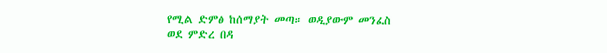የሚል ድምፅ ከሰማያት መጣ። ወዲያውም መንፈስ ወደ ምድረ በዳ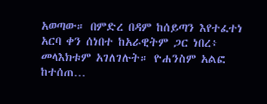አወጣው። በምድረ በዳም ከሰይጣን እየተፈተነ አርባ ቀን ሰነበተ ከአራዊትም ጋር ነበረ፥ መላእክቱም አገለገሉት። ዮሐንስም አልፎ ከተሰጠ…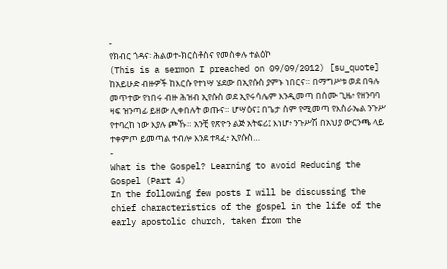-
የክብር ጎዳና፡ ሕልወተ-ክርስቶስና የመስቀሉ ተልዕኮ
(This is a sermon I preached on 09/09/2012) [su_quote] ከአይሁድ ብዙዎች ከእርሱ የተነሣ ሄደው በኢየሱስ ያምኑ ነበርና። በማግሥቱ ወደ በዓሉ መጥተው የነበሩ ብዙ ሕዝብ ኢየሱስ ወደ ኢየሩሳሌም እንዲመጣ በሰሙ ጊዜ፥ የዘንባባ ዛፍ ዝንጣፊ ይዘው ሊቀበሉት ወጡና። ሆሣዕና፤ በጌታ ስም የሚመጣ የእስራኤል ንጉሥ የተባረከ ነው እያሉ ጮኹ። አንቺ የጽዮን ልጅ አትፍሪ፤ እነሆ፥ ንጉሥሽ በአህያ ውርንጫ ላይ ተቀምጦ ይመጣል ተብሎ እንደ ተጻፈ፥ ኢየሱስ…
-
What is the Gospel? Learning to avoid Reducing the Gospel (Part 4)
In the following few posts I will be discussing the chief characteristics of the gospel in the life of the early apostolic church, taken from the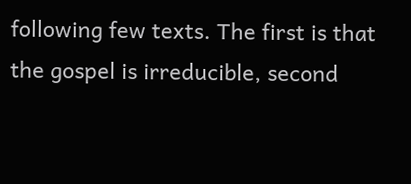following few texts. The first is that the gospel is irreducible, second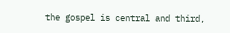the gospel is central and third,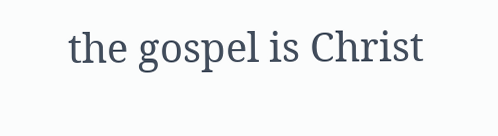the gospel is Christ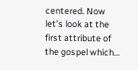centered. Now let’s look at the first attribute of the gospel which…